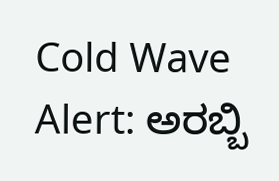Cold Wave Alert: ಅರಬ್ಬಿ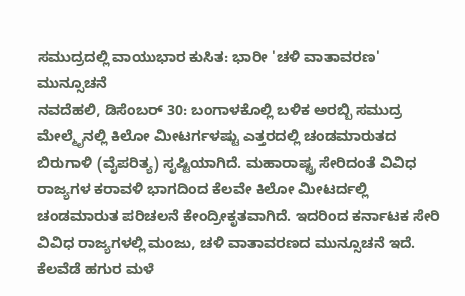ಸಮುದ್ರದಲ್ಲಿ ವಾಯುಭಾರ ಕುಸಿತ: ಭಾರೀ 'ಚಳಿ ವಾತಾವರಣ' ಮುನ್ಸೂಚನೆ
ನವದೆಹಲಿ, ಡಿಸೆಂಬರ್ 30: ಬಂಗಾಳಕೊಲ್ಲಿ ಬಳಿಕ ಅರಬ್ಬಿ ಸಮುದ್ರ ಮೇಲ್ಮೈನಲ್ಲಿ ಕಿಲೋ ಮೀಟರ್ಗಳಷ್ಟು ಎತ್ತರದಲ್ಲಿ ಚಂಡಮಾರುತದ ಬಿರುಗಾಳಿ (ವೈಪರಿತ್ಯ) ಸೃಷ್ಟಿಯಾಗಿದೆ. ಮಹಾರಾಷ್ಟ್ರ ಸೇರಿದಂತೆ ವಿವಿಧ ರಾಜ್ಯಗಳ ಕರಾವಳಿ ಭಾಗದಿಂದ ಕೆಲವೇ ಕಿಲೋ ಮೀಟರ್ದಲ್ಲಿ ಚಂಡಮಾರುತ ಪರಿಚಲನೆ ಕೇಂದ್ರೀಕೃತವಾಗಿದೆ. ಇದರಿಂದ ಕರ್ನಾಟಕ ಸೇರಿ ವಿವಿಧ ರಾಜ್ಯಗಳಲ್ಲಿ ಮಂಜು, ಚಳಿ ವಾತಾವರಣದ ಮುನ್ಸೂಚನೆ ಇದೆ. ಕೆಲವೆಡೆ ಹಗುರ ಮಳೆ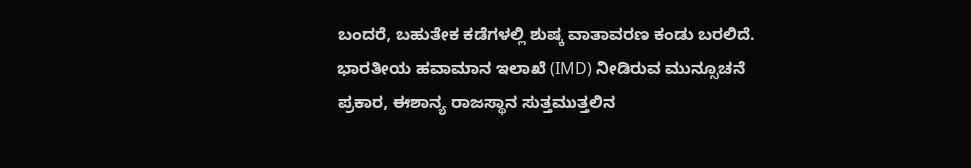ಬಂದರೆ, ಬಹುತೇಕ ಕಡೆಗಳಲ್ಲಿ ಶುಷ್ಕ ವಾತಾವರಣ ಕಂಡು ಬರಲಿದೆ.
ಭಾರತೀಯ ಹವಾಮಾನ ಇಲಾಖೆ (IMD) ನೀಡಿರುವ ಮುನ್ಸೂಚನೆ ಪ್ರಕಾರ, ಈಶಾನ್ಯ ರಾಜಸ್ಥಾನ ಸುತ್ತಮುತ್ತಲಿನ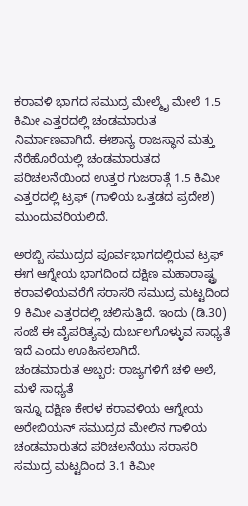ಕರಾವಳಿ ಭಾಗದ ಸಮುದ್ರ ಮೇಲ್ಮೈ ಮೇಲೆ 1.5 ಕಿಮೀ ಎತ್ತರದಲ್ಲಿ ಚಂಡಮಾರುತ ನಿರ್ಮಾಣವಾಗಿದೆ. ಈಶಾನ್ಯ ರಾಜಸ್ಥಾನ ಮತ್ತು ನೆರೆಹೊರೆಯಲ್ಲಿ ಚಂಡಮಾರುತದ ಪರಿಚಲನೆಯಿಂದ ಉತ್ತರ ಗುಜರಾತ್ಗೆ 1.5 ಕಿಮೀ ಎತ್ತರದಲ್ಲಿ ಟ್ರಫ್ (ಗಾಳಿಯ ಒತ್ತಡದ ಪ್ರದೇಶ) ಮುಂದುವರಿಯಲಿದೆ.

ಅರಬ್ಬಿ ಸಮುದ್ರದ ಪೂರ್ವಭಾಗದಲ್ಲಿರುವ ಟ್ರಫ್ ಈಗ ಆಗ್ನೇಯ ಭಾಗದಿಂದ ದಕ್ಷಿಣ ಮಹಾರಾಷ್ಟ್ರ ಕರಾವಳಿಯವರೆಗೆ ಸರಾಸರಿ ಸಮುದ್ರ ಮಟ್ಟದಿಂದ 9 ಕಿಮೀ ಎತ್ತರದಲ್ಲಿ ಚಲಿಸುತ್ತಿದೆ. ಇಂದು (ಡಿ.30) ಸಂಜೆ ಈ ವೈಪರಿತ್ಯವು ದುರ್ಬಲಗೊಳ್ಳುವ ಸಾಧ್ಯತೆ ಇದೆ ಎಂದು ಊಹಿಸಲಾಗಿದೆ.
ಚಂಡಮಾರುತ ಅಬ್ಬರ: ರಾಜ್ಯಗಳಿಗೆ ಚಳಿ ಅಲೆ, ಮಳೆ ಸಾಧ್ಯತೆ
ಇನ್ನೂ ದಕ್ಷಿಣ ಕೇರಳ ಕರಾವಳಿಯ ಆಗ್ನೇಯ ಅರೇಬಿಯನ್ ಸಮುದ್ರದ ಮೇಲಿನ ಗಾಳಿಯ ಚಂಡಮಾರುತದ ಪರಿಚಲನೆಯು ಸರಾಸರಿ ಸಮುದ್ರ ಮಟ್ಟದಿಂದ 3.1 ಕಿಮೀ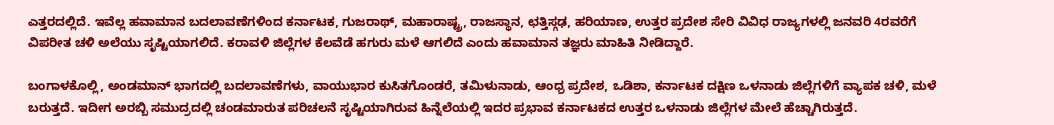ಎತ್ತರದಲ್ಲಿದೆ. ಇವೆಲ್ಲ ಹವಾಮಾನ ಬದಲಾವಣೆಗಳಿಂದ ಕರ್ನಾಟಕ, ಗುಜರಾಥ್, ಮಹಾರಾಷ್ಟ್ರ, ರಾಜಸ್ಥಾನ, ಛತ್ತಿಸ್ಗಢ, ಹರಿಯಾಣ, ಉತ್ತರ ಪ್ರದೇಶ ಸೇರಿ ವಿವಿಧ ರಾಜ್ಯಗಳಲ್ಲಿ ಜನವರಿ 4ರವರೆಗೆ ವಿಪರೀತ ಚಳಿ ಅಲೆಯು ಸೃಷ್ಟಿಯಾಗಲಿದೆ. ಕರಾವಳಿ ಜಿಲ್ಲೆಗಳ ಕೆಲವೆಡೆ ಹಗುರು ಮಳೆ ಆಗಲಿದೆ ಎಂದು ಹವಾಮಾನ ತಜ್ಞರು ಮಾಹಿತಿ ನೀಡಿದ್ದಾರೆ.

ಬಂಗಾಳಕೊಲ್ಲಿ, ಅಂಡಮಾನ್ ಭಾಗದಲ್ಲಿ ಬದಲಾವಣೆಗಳು, ವಾಯುಭಾರ ಕುಸಿತಗೊಂಡರೆ, ತಮಿಳುನಾಡು, ಆಂಧ್ರ ಪ್ರದೇಶ, ಒಡಿಶಾ, ಕರ್ನಾಟಕ ದಕ್ಷಿಣ ಒಳನಾಡು ಜಿಲ್ಲೆಗಳಿಗೆ ವ್ಯಾಪಕ ಚಳಿ, ಮಳೆ ಬರುತ್ತದೆ. ಇದೀಗ ಅರಬ್ಬಿ ಸಮುದ್ರದಲ್ಲಿ ಚಂಡಮಾರುತ ಪರಿಚಲನೆ ಸೃಷ್ಟಿಯಾಗಿರುವ ಹಿನ್ನೆಲೆಯಲ್ಲಿ ಇದರ ಪ್ರಭಾವ ಕರ್ನಾಟಕದ ಉತ್ತರ ಒಳನಾಡು ಜಿಲ್ಲೆಗಳ ಮೇಲೆ ಹೆಚ್ಚಾಗಿರುತ್ತದೆ.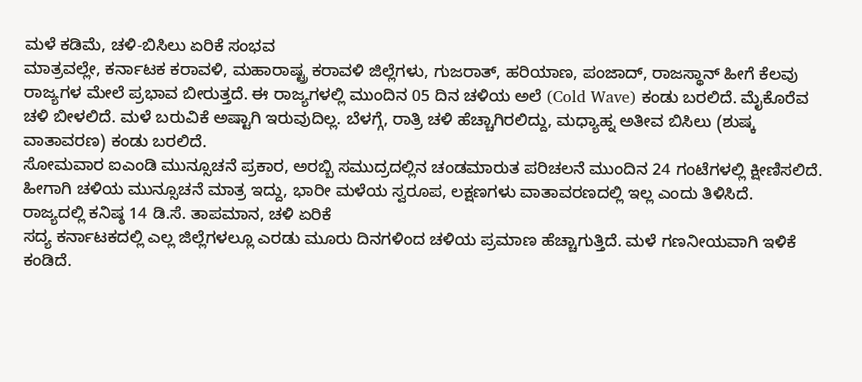ಮಳೆ ಕಡಿಮೆ, ಚಳಿ-ಬಿಸಿಲು ಏರಿಕೆ ಸಂಭವ
ಮಾತ್ರವಲ್ಲೇ, ಕರ್ನಾಟಕ ಕರಾವಳಿ, ಮಹಾರಾಷ್ಟ್ರ ಕರಾವಳಿ ಜಿಲ್ಲೆಗಳು, ಗುಜರಾತ್, ಹರಿಯಾಣ, ಪಂಜಾದ್, ರಾಜಸ್ಥಾನ್ ಹೀಗೆ ಕೆಲವು ರಾಜ್ಯಗಳ ಮೇಲೆ ಪ್ರಭಾವ ಬೀರುತ್ತದೆ. ಈ ರಾಜ್ಯಗಳಲ್ಲಿ ಮುಂದಿನ 05 ದಿನ ಚಳಿಯ ಅಲೆ (Cold Wave) ಕಂಡು ಬರಲಿದೆ. ಮೈಕೊರೆವ ಚಳಿ ಬೀಳಲಿದೆ. ಮಳೆ ಬರುವಿಕೆ ಅಷ್ಟಾಗಿ ಇರುವುದಿಲ್ಲ. ಬೆಳಗ್ಗೆ, ರಾತ್ರಿ ಚಳಿ ಹೆಚ್ಚಾಗಿರಲಿದ್ದು, ಮಧ್ಯಾಹ್ನ ಅತೀವ ಬಿಸಿಲು (ಶುಷ್ಕ ವಾತಾವರಣ) ಕಂಡು ಬರಲಿದೆ.
ಸೋಮವಾರ ಐಎಂಡಿ ಮುನ್ಸೂಚನೆ ಪ್ರಕಾರ, ಅರಬ್ಬಿ ಸಮುದ್ರದಲ್ಲಿನ ಚಂಡಮಾರುತ ಪರಿಚಲನೆ ಮುಂದಿನ 24 ಗಂಟೆಗಳಲ್ಲಿ ಕ್ಷೀಣಿಸಲಿದೆ. ಹೀಗಾಗಿ ಚಳಿಯ ಮುನ್ಸೂಚನೆ ಮಾತ್ರ ಇದ್ದು, ಭಾರೀ ಮಳೆಯ ಸ್ವರೂಪ, ಲಕ್ಷಣಗಳು ವಾತಾವರಣದಲ್ಲಿ ಇಲ್ಲ ಎಂದು ತಿಳಿಸಿದೆ.
ರಾಜ್ಯದಲ್ಲಿ ಕನಿಷ್ಠ 14 ಡಿ.ಸೆ. ತಾಪಮಾನ, ಚಳಿ ಏರಿಕೆ
ಸದ್ಯ ಕರ್ನಾಟಕದಲ್ಲಿ ಎಲ್ಲ ಜಿಲ್ಲೆಗಳಲ್ಲೂ ಎರಡು ಮೂರು ದಿನಗಳಿಂದ ಚಳಿಯ ಪ್ರಮಾಣ ಹೆಚ್ಚಾಗುತ್ತಿದೆ. ಮಳೆ ಗಣನೀಯವಾಗಿ ಇಳಿಕೆ ಕಂಡಿದೆ.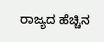ರಾಜ್ಯದ ಹೆಚ್ಚಿನ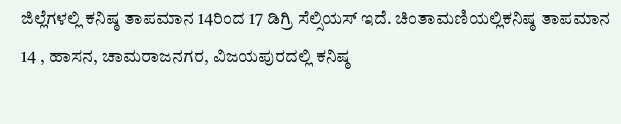ಜಿಲ್ಲೆಗಳಲ್ಲಿ ಕನಿಷ್ಠ ತಾಪಮಾನ 14ರಿಂದ 17 ಡಿಗ್ರಿ ಸೆಲ್ಸಿಯಸ್ ಇದೆ. ಚಿಂತಾಮಣಿಯಲ್ಲಿಕನಿಷ್ಠ ತಾಪಮಾನ 14 , ಹಾಸನ, ಚಾಮರಾಜನಗರ, ವಿಜಯಪುರದಲ್ಲಿ ಕನಿಷ್ಠ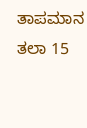ತಾಪಮಾನ ತಲಾ 15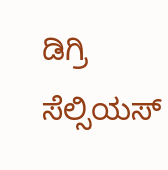ಡಿಗ್ರಿ ಸೆಲ್ಸಿಯಸ್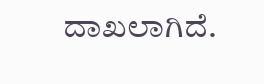ದಾಖಲಾಗಿದೆ.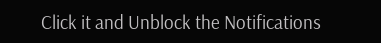Click it and Unblock the Notifications